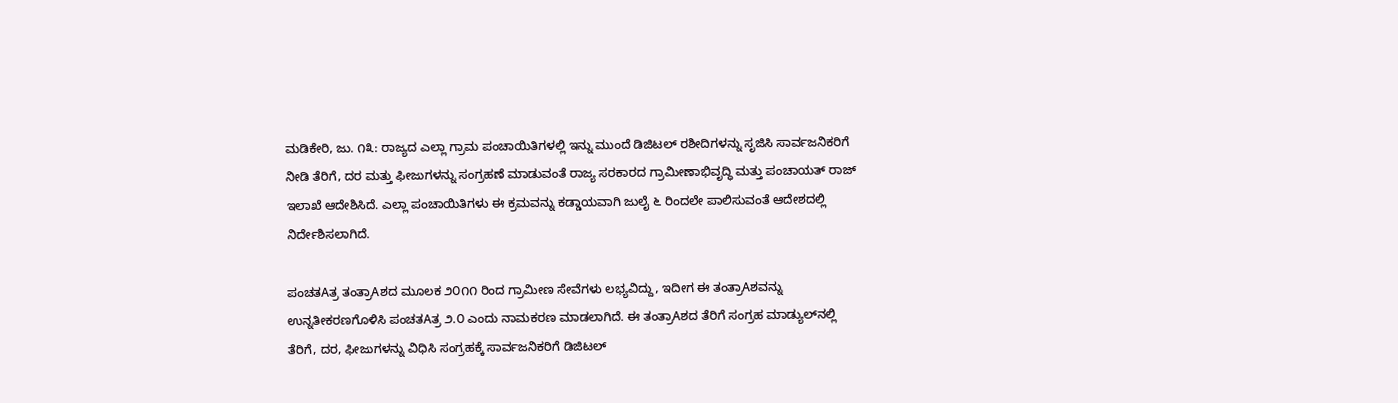ಮಡಿಕೇರಿ, ಜು. ೧೩: ರಾಜ್ಯದ ಎಲ್ಲಾ ಗ್ರಾಮ ಪಂಚಾಯಿತಿಗಳಲ್ಲಿ ಇನ್ನು ಮುಂದೆ ಡಿಜಿಟಲ್ ರಶೀದಿಗಳನ್ನು ಸೃಜಿಸಿ ಸಾರ್ವಜನಿಕರಿಗೆ ನೀಡಿ ತೆರಿಗೆ, ದರ ಮತ್ತು ಫೀಜುಗಳನ್ನು ಸಂಗ್ರಹಣೆ ಮಾಡುವಂತೆ ರಾಜ್ಯ ಸರಕಾರದ ಗ್ರಾಮೀಣಾಭಿವೃದ್ಧಿ ಮತ್ತು ಪಂಚಾಯತ್ ರಾಜ್ ಇಲಾಖೆ ಆದೇಶಿಸಿದೆ. ಎಲ್ಲಾ ಪಂಚಾಯಿತಿಗಳು ಈ ಕ್ರಮವನ್ನು ಕಡ್ಡಾಯವಾಗಿ ಜುಲೈ ೬ ರಿಂದಲೇ ಪಾಲಿಸುವಂತೆ ಆದೇಶದಲ್ಲಿ ನಿರ್ದೇಶಿಸಲಾಗಿದೆ.

ಪಂಚತAತ್ರ ತಂತ್ರಾAಶದ ಮೂಲಕ ೨೦೧೧ ರಿಂದ ಗ್ರಾಮೀಣ ಸೇವೆಗಳು ಲಭ್ಯವಿದ್ದು, ಇದೀಗ ಈ ತಂತ್ರಾAಶವನ್ನು ಉನ್ನತೀಕರಣಗೊಳಿಸಿ ಪಂಚತAತ್ರ ೨.೦ ಎಂದು ನಾಮಕರಣ ಮಾಡಲಾಗಿದೆ. ಈ ತಂತ್ರಾAಶದ ತೆರಿಗೆ ಸಂಗ್ರಹ ಮಾಡ್ಯುಲ್‌ನಲ್ಲಿ ತೆರಿಗೆ, ದರ, ಫೀಜುಗಳನ್ನು ವಿಧಿಸಿ ಸಂಗ್ರಹಕ್ಕೆ ಸಾರ್ವಜನಿಕರಿಗೆ ಡಿಜಿಟಲ್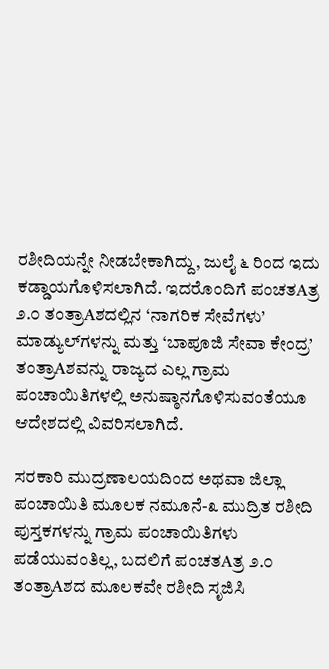ರಶೀದಿಯನ್ನೇ ನೀಡಬೇಕಾಗಿದ್ದು, ಜುಲೈ ೬ ರಿಂದ ಇದು ಕಡ್ಡಾಯಗೊಳಿಸಲಾಗಿದೆ. ಇದರೊಂದಿಗೆ ಪಂಚತAತ್ರ ೨.೦ ತಂತ್ರಾAಶದಲ್ಲಿನ ‘ನಾಗರಿಕ ಸೇವೆಗಳು’ ಮಾಡ್ಯುಲ್‌ಗಳನ್ನು ಮತ್ತು ‘ಬಾಪೂಜಿ ಸೇವಾ ಕೇಂದ್ರ’ ತಂತ್ರಾAಶವನ್ನು ರಾಜ್ಯದ ಎಲ್ಲ ಗ್ರಾಮ ಪಂಚಾಯಿತಿಗಳಲ್ಲಿ ಅನುಷ್ಠಾನಗೊಳಿಸುವಂತೆಯೂ ಆದೇಶದಲ್ಲಿ ವಿವರಿಸಲಾಗಿದೆ.

ಸರಕಾರಿ ಮುದ್ರಣಾಲಯದಿಂದ ಅಥವಾ ಜಿಲ್ಲಾ ಪಂಚಾಯಿತಿ ಮೂಲಕ ನಮೂನೆ-೩ ಮುದ್ರಿತ ರಶೀದಿ ಪುಸ್ತಕಗಳನ್ನು ಗ್ರಾಮ ಪಂಚಾಯಿತಿಗಳು ಪಡೆಯುವಂತಿಲ್ಲ, ಬದಲಿಗೆ ಪಂಚತAತ್ರ ೨.೦ ತಂತ್ರಾAಶದ ಮೂಲಕವೇ ರಶೀದಿ ಸೃಜಿಸಿ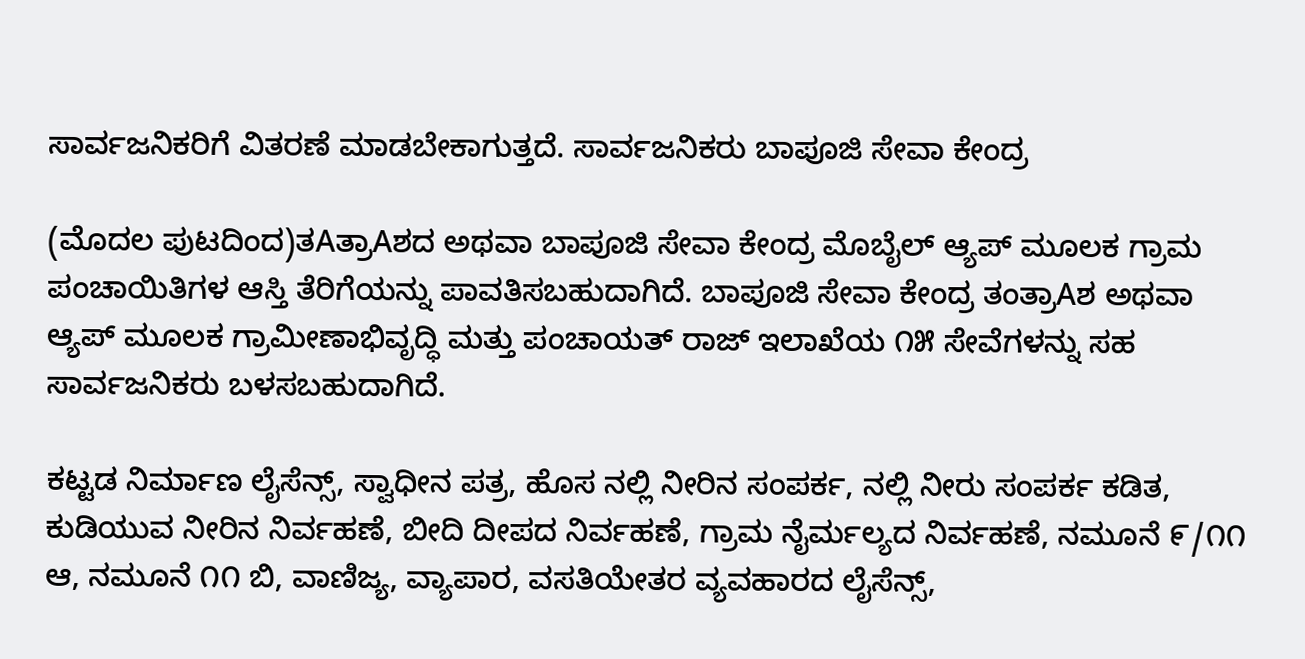ಸಾರ್ವಜನಿಕರಿಗೆ ವಿತರಣೆ ಮಾಡಬೇಕಾಗುತ್ತದೆ. ಸಾರ್ವಜನಿಕರು ಬಾಪೂಜಿ ಸೇವಾ ಕೇಂದ್ರ

(ಮೊದಲ ಪುಟದಿಂದ)ತAತ್ರಾAಶದ ಅಥವಾ ಬಾಪೂಜಿ ಸೇವಾ ಕೇಂದ್ರ ಮೊಬೈಲ್ ಆ್ಯಪ್ ಮೂಲಕ ಗ್ರಾಮ ಪಂಚಾಯಿತಿಗಳ ಆಸ್ತಿ ತೆರಿಗೆಯನ್ನು ಪಾವತಿಸಬಹುದಾಗಿದೆ. ಬಾಪೂಜಿ ಸೇವಾ ಕೇಂದ್ರ ತಂತ್ರಾAಶ ಅಥವಾ ಆ್ಯಪ್ ಮೂಲಕ ಗ್ರಾಮೀಣಾಭಿವೃದ್ಧಿ ಮತ್ತು ಪಂಚಾಯತ್ ರಾಜ್ ಇಲಾಖೆಯ ೧೫ ಸೇವೆಗಳನ್ನು ಸಹ ಸಾರ್ವಜನಿಕರು ಬಳಸಬಹುದಾಗಿದೆ.

ಕಟ್ಟಡ ನಿರ್ಮಾಣ ಲೈಸೆನ್ಸ್, ಸ್ವಾಧೀನ ಪತ್ರ, ಹೊಸ ನಲ್ಲಿ ನೀರಿನ ಸಂಪರ್ಕ, ನಲ್ಲಿ ನೀರು ಸಂಪರ್ಕ ಕಡಿತ, ಕುಡಿಯುವ ನೀರಿನ ನಿರ್ವಹಣೆ, ಬೀದಿ ದೀಪದ ನಿರ್ವಹಣೆ, ಗ್ರಾಮ ನೈರ್ಮಲ್ಯದ ನಿರ್ವಹಣೆ, ನಮೂನೆ ೯/೧೧ ಆ, ನಮೂನೆ ೧೧ ಬಿ, ವಾಣಿಜ್ಯ, ವ್ಯಾಪಾರ, ವಸತಿಯೇತರ ವ್ಯವಹಾರದ ಲೈಸೆನ್ಸ್,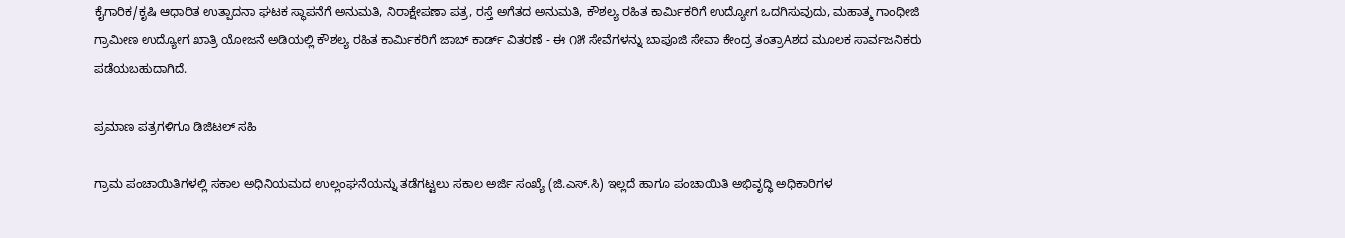ಕೈಗಾರಿಕ/ಕೃಷಿ ಆಧಾರಿತ ಉತ್ಪಾದನಾ ಘಟಕ ಸ್ಥಾಪನೆಗೆ ಅನುಮತಿ, ನಿರಾಕ್ಷೇಪಣಾ ಪತ್ರ, ರಸ್ತೆ ಅಗೆತದ ಅನುಮತಿ, ಕೌಶಲ್ಯ ರಹಿತ ಕಾರ್ಮಿಕರಿಗೆ ಉದ್ಯೋಗ ಒದಗಿಸುವುದು, ಮಹಾತ್ಮ ಗಾಂಧೀಜಿ ಗ್ರಾಮೀಣ ಉದ್ಯೋಗ ಖಾತ್ರಿ ಯೋಜನೆ ಅಡಿಯಲ್ಲಿ ಕೌಶಲ್ಯ ರಹಿತ ಕಾರ್ಮಿಕರಿಗೆ ಜಾಬ್ ಕಾರ್ಡ್ ವಿತರಣೆ - ಈ ೧೫ ಸೇವೆಗಳನ್ನು ಬಾಪೂಜಿ ಸೇವಾ ಕೇಂದ್ರ ತಂತ್ರಾAಶದ ಮೂಲಕ ಸಾರ್ವಜನಿಕರು ಪಡೆಯಬಹುದಾಗಿದೆ.

ಪ್ರಮಾಣ ಪತ್ರಗಳಿಗೂ ಡಿಜಿಟಲ್ ಸಹಿ

ಗ್ರಾಮ ಪಂಚಾಯಿತಿಗಳಲ್ಲಿ ಸಕಾಲ ಅಧಿನಿಯಮದ ಉಲ್ಲಂಘನೆಯನ್ನು ತಡೆಗಟ್ಟಲು ಸಕಾಲ ಅರ್ಜಿ ಸಂಖ್ಯೆ (ಜಿ.ಎಸ್.ಸಿ) ಇಲ್ಲದೆ ಹಾಗೂ ಪಂಚಾಯಿತಿ ಅಭಿವೃದ್ಧಿ ಅಧಿಕಾರಿಗಳ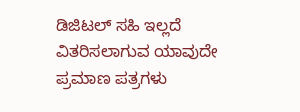ಡಿಜಿಟಲ್ ಸಹಿ ಇಲ್ಲದೆ ವಿತರಿಸಲಾಗುವ ಯಾವುದೇ ಪ್ರಮಾಣ ಪತ್ರಗಳು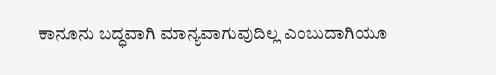ಕಾನೂನು ಬದ್ಧವಾಗಿ ಮಾನ್ಯವಾಗುವುದಿಲ್ಲ ಎಂಬುದಾಗಿಯೂ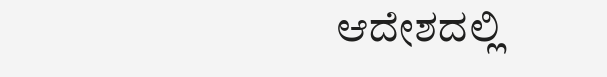ಆದೇಶದಲ್ಲಿ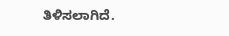ತಿಳಿಸಲಾಗಿದೆ.